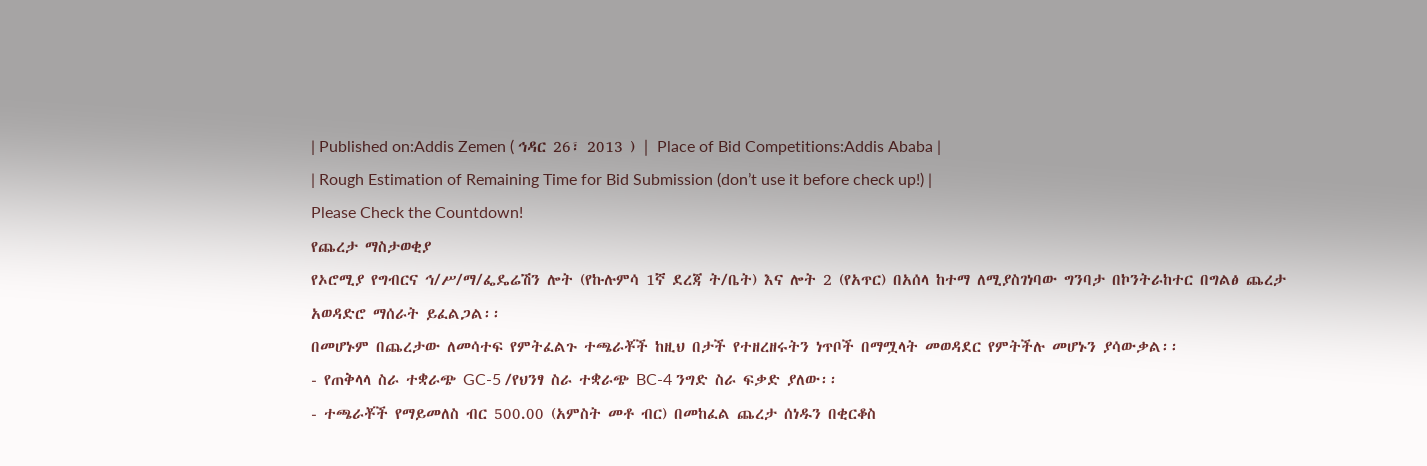| Published on:Addis Zemen ( ኅዳር 26፣ 2013 ) | Place of Bid Competitions:Addis Ababa |
| Rough Estimation of Remaining Time for Bid Submission (don’t use it before check up!) |
Please Check the Countdown!
የጨረታ ማስታወቂያ
የኦሮሚያ የግብርና ኅ/ሥ/ማ/ፌዴሬሽን ሎት (የኩሉምሳ 1ኛ ደረጃ ት/ቤት) እና ሎት 2 (የአጥር) በአሰላ ከተማ ለሚያስገነባው ግንባታ በኮንትራከተር በግልፅ ጨረታ አወዳድሮ ማሰራት ይፈልጋል፡፡
በመሆኑም በጨረታው ለመሳተፍ የምትፈልጉ ተጫራቾች ከዚህ በታች የተዘረዘሩትን ነጥቦች በማሟላት መወዳደር የምትችሉ መሆኑን ያሳውቃል፡፡
- የጠቅላላ ስራ ተቋራጭ GC-5 /የህንፃ ስራ ተቋራጭ BC-4 ንግድ ስራ ፍቃድ ያለው፡፡
- ተጫራቾች የማይመለስ ብር 500.00 (አምስት መቶ ብር) በመከፈል ጨረታ ሰነዱን በቂርቆስ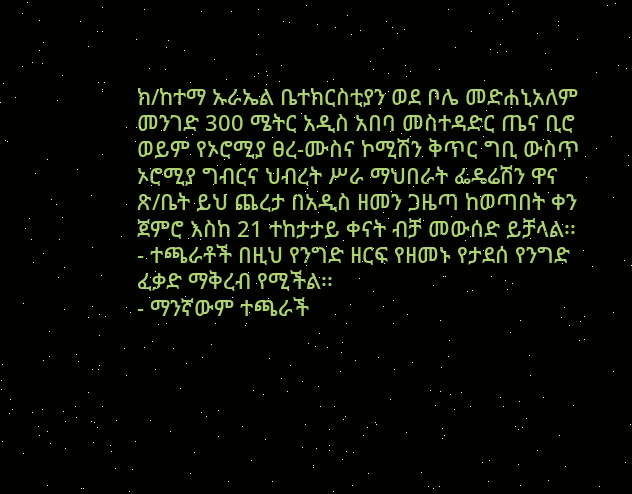ክ/ከተማ ኡራኤል ቤተክርስቲያን ወደ ቦሌ መድሐኒአለም መንገድ 300 ሜትር አዲስ አበባ መስተዳድር ጤና ቢሮ ወይም የኦሮሚያ ፀረ-ሙስና ኮሚሽን ቅጥር ግቢ ውስጥ ኦሮሚያ ግብርና ህብረት ሥራ ማህበራት ፌዴሬሽን ዋና ጽ/ቤት ይህ ጨረታ በአዲስ ዘመን ጋዜጣ ከወጣበት ቀን ጀምሮ እስከ 21 ተከታታይ ቀናት ብቻ መውሰድ ይቻላል፡፡
- ተጫራቶች በዚህ የንግድ ዘርፍ የዘመኑ የታደሰ የንግድ ፈቃድ ማቅረብ የሚችል፡፡
- ማንኛውም ተጫራች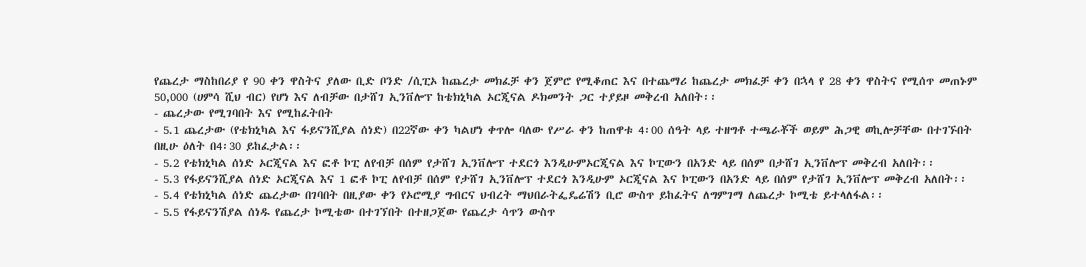የጨረታ ማስከበሪያ የ 90 ቀን ዋስትና ያለው ቢድ ቦንድ /ሲፒኦ ከጨረታ መክፈቻ ቀን ጀምሮ የሚቆጠር እና በተጨማሪ ከጨረታ መክፈቻ ቀን በኋላ የ 28 ቀን ዋስትና የሚሰጥ መጠኑም 50,000 (ሀምሳ ሺህ ብር) የሆነ እና ለብቻው በታሸገ ኢንቨሎፕ ከቴክኒካል ኦርጂናል ዶክመንት ጋር ተያይዞ መቅረብ አለበት፡፡
- ጨረታው የሚገባበት እና የሚከፈትበት
- 5.1 ጨረታው (የቴክኒካል እና ፋይናንሺያል ሰነድ) በ22ኛው ቀን ካልሆነ ቀጥሎ ባለው የሥራ ቀን ከጠዋቱ 4፡00 ሰዓት ላይ ተዘግቶ ተጫራቾች ወይም ሕጋዊ ወኪሎቻቸው በተገኙበት በዚሁ ዕለት በ4፡30 ይከፈታል፡፡
- 5.2 የቴክኒካል ሰነድ ኦርጂናል እና ፎቶ ኮፒ ለየብቻ በሰም የታሸገ ኢንቨሎፕ ተደርጎ እንዲሁምኦርጂናል እና ኮፒውን በአንድ ላይ በሰም በታሸገ ኢንቨሎፕ መቅረብ አለበት፡፡
- 5.3 የፋይናንሺያል ሰነድ ኦርጂናል እና 1 ፎቶ ኮፒ ለየብቻ በሰም የታሸገ ኢንቨሎፕ ተደርጎ እንዲሁም ኦርጂናል እና ኮፒውን በአንድ ላይ በሰም የታሸገ ኢንቨሎፕ መቅረብ አለበት፡፡
- 5.4 የቴክኒካል ሰነድ ጨረታው በገባበት በዚያው ቀን የኦሮሚያ ግብርና ህብረት ማህበራትፌዴሬሽን ቢሮ ውስጥ ይከፈትና ለግምገማ ለጨረታ ኮሚቴ ይተላለፋል፡፡
- 5.5 የፋይናንሽያል ሰነዱ የጨረታ ኮሚቴው በተገኘበት በተዘጋጀው የጨረታ ሳጥን ውስጥ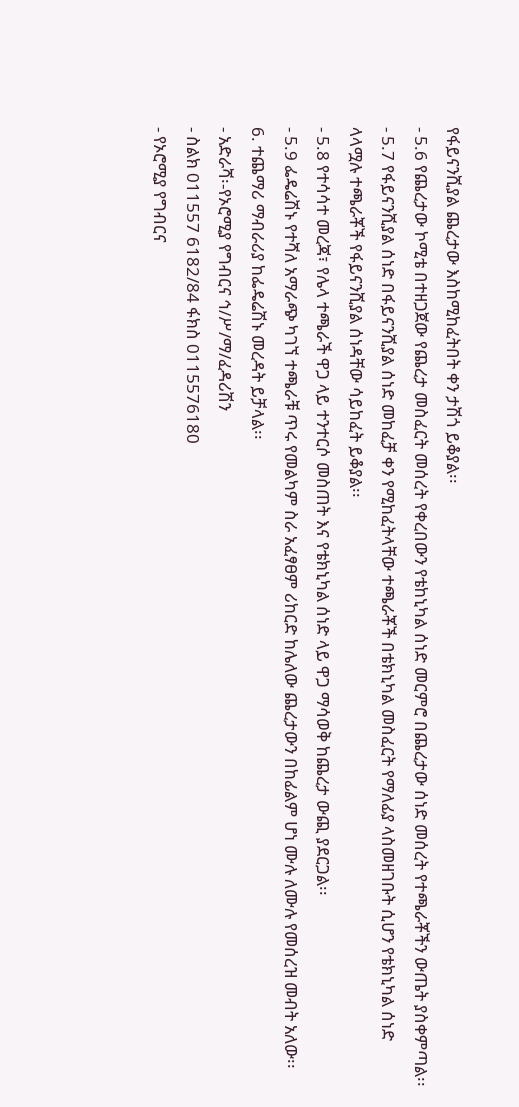የፋይናንሺያል ጨረታው እስከሚከፈትበት ቀን ታሽጎ ይቆያል፡፡
- 5.6 የጨረታው ኮሚቴ በተዘጋጀው የጨረታ መስፈርት መሰረት የቀረበውን የቴከኒካል ሰነድ መርምሮ በጨረታው ሰነድ መሰረት የተጫራቾችን ውጤት ያስቀምጣል፡፡
- 5.7 የፋይናንሺያል ሰነድ በፋይናንሺያል ሰነድ መከፈቻ ቀን የሚከፈትላቸው ተጫራቾች በቴክኒካል መስፈርት የማለፊያ ላስመዘገቡት ሲሆን የቴክኒካል ሰነድ ላላሟሉ ተጫራቾች የፋይናንሺያል ሰነዳቸው ሳይከፈት ይቆያል፡፡
- 5.8 የተሳሳተ መረጃ፣ የሌላ ተጫራች ዋጋ ላይ ተንተርሶ መስጠት እና የቴክኒካል ሰነድ ላይ ዋጋ ማሳወቅ ከጨረታ ውጪ ያደርጋል፡፡
- 5.9 ፌዴሬሽኑ የተሻለ አማራጭ ካገኘ ተጫራቹ ጥሩ የመልካም ስራ አፈፃፀም ሪከርድ ከሌለው ጨረታውን በከፊልም ሆነ ሙሉ ለሙሉ የመሰረዝ መብት አለው፡፡
6. ተጨማሪ ማብራሪያ ከፌዴሬሽኑ መረዳት ይቻላል፡፡
- አድራሻ፡-የኦሮሚያ የግብርና ኅ/ሥ/ማ/ፈዳሪሽን
- ስልክ 011557 6182/84 ፋክስ 0115576180
- የኦሮሚያ የግብርና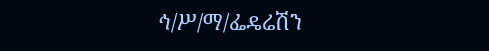ኅ/ሥ/ማ/ፌዴሬሽን